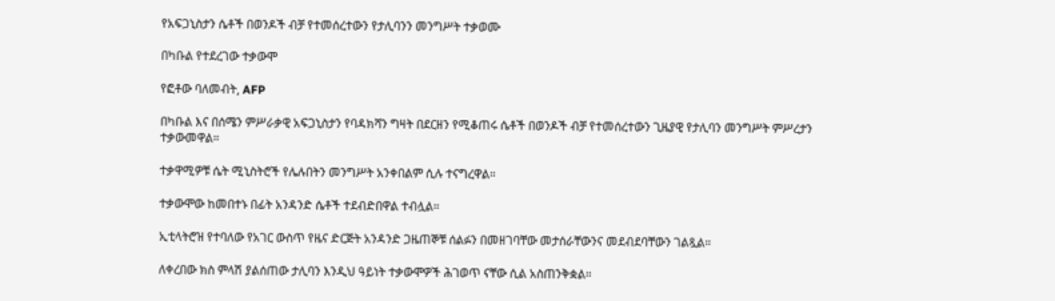የአፍጋኒስታን ሴቶች በወንዶች ብቻ የተመሰረተውን የታሊባንን መንግሥት ተቃወሙ

በካቡል የተደረገው ተቃውሞ

የፎቶው ባለመብት, AFP

በካቡል እና በሰሜን ምሥራቃዊ አፍጋኒስታን የባዳክሻን ግዛት በደርዘን የሚቆጠሩ ሴቶች በወንዶች ብቻ የተመሰረተውን ጊዜያዊ የታሊባን መንግሥት ምሥረታን ተቃውመዋል።

ተቃዋሚዎቹ ሴት ሚኒስትሮች የሌሉበትን መንግሥት አንቀበልም ሲሉ ተናግረዋል።

ተቃውሞው ከመበተኑ በፊት አንዳንድ ሴቶች ተደብድበዋል ተብሏል።

ኢቲላትሮዝ የተባለው የአገር ውስጥ የዜና ድርጅት አንዳንድ ጋዜጠኞቹ ሰልፉን በመዘገባቸው መታሰራቸውንና መደብደባቸውን ገልጿል።

ለቀረበው ክስ ምላሽ ያልሰጠው ታሊባን እንዲህ ዓይነት ተቃውሞዎች ሕገወጥ ናቸው ሲል አስጠንቅቋል።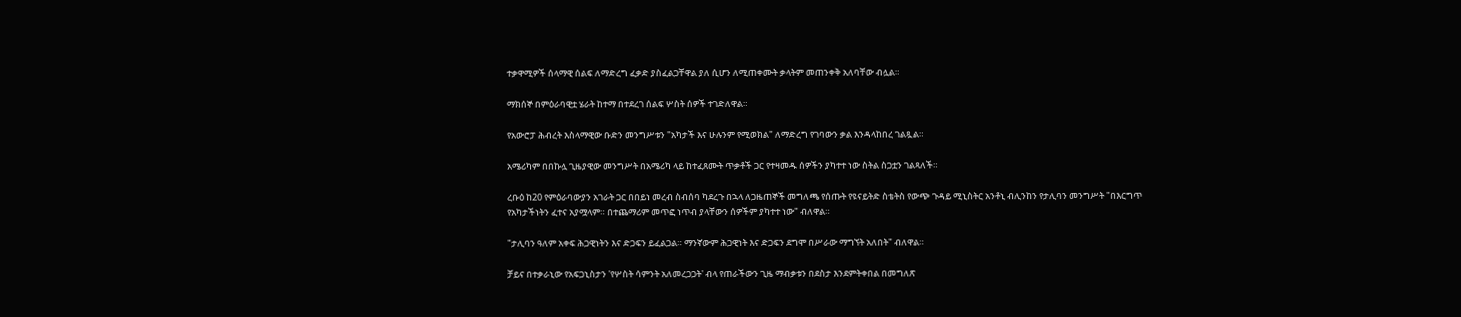ተቃዋሚዎች ሰላማዊ ሰልፍ ለማድረግ ፈቃድ ያስፈልጋቸዋል ያለ ሲሆን ለሚጠቀሙት ቃላትም መጠንቀቅ አለባቸው ብሏል።

ማክሰኞ በምዕራባዊቷ ሄራት ከተማ በተደረገ ሰልፍ ሦስት ሰዎች ተገድለዋል።

የአውሮፓ ሕብረት እስላማዊው ቡድን መንግሥቱን "አካታች እና ሁሉንም የሚወክል" ለማድረግ የገባውን ቃል እንዳላከበረ ገልጿል።

አሜሪካም በበኩሏ ጊዜያዊው መንግሥት በአሜሪካ ላይ ከተፈጸሙት ጥቃቶች ጋር የተዛመዱ ሰዎችን ያካተተ ነው ስትል ስጋቷን ገልጻለች።

ረቡዕ ከ20 የምዕራባውያን አገራት ጋር በበይነ መረብ ስብሰባ ካደረጉ በኋላ ለጋዜጠኞች መግለጫ የሰጡት የዩናይትድ ስቴትስ የውጭ ጉዳይ ሚኒስትር አንቶኒ ብሊንከን የታሊባን መንግሥት "በእርግጥ የአካታችነትን ፈተና አያሟላም። በተጨማሪም መጥፎ ነጥብ ያላቸውን ሰዎችም ያካተተ ነው" ብለዋል።

"ታሊባን ዓለም አቀፍ ሕጋዊነትን እና ድጋፍን ይፈልጋል። ማንኛውም ሕጋዊነት እና ድጋፍን ደግሞ በሥራው ማግኘት አለበት" ብለዋል።

ቻይና በተቃራኒው የአፍጋኒስታን 'የሦስት ሳምንት አለመረጋጋት' ብላ የጠራችውን ጊዜ ማብቃቱን በደስታ እንደምትቀበል በመግለጽ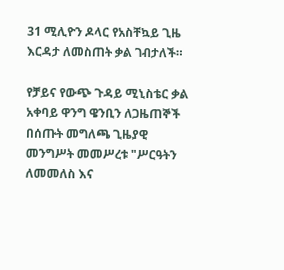31 ሚሊዮን ዶላር የአስቸኳይ ጊዜ እርዳታ ለመስጠት ቃል ገብታለች።

የቻይና የውጭ ጉዳይ ሚኒስቴር ቃል አቀባይ ዋንግ ዌንቢን ለጋዜጠኞች በሰጡት መግለጫ ጊዜያዊ መንግሥት መመሥረቱ "ሥርዓትን ለመመለስ እና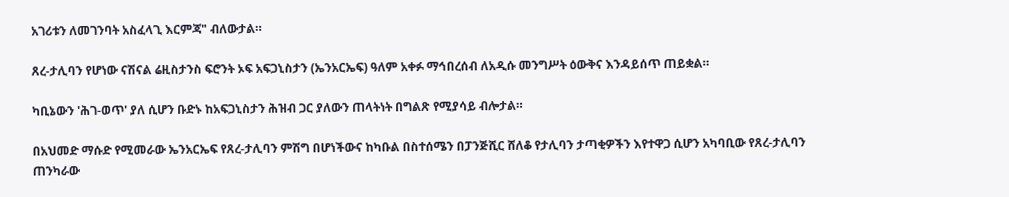አገሪቱን ለመገንባት አስፈላጊ እርምጃ" ብለውታል።

ጸረ-ታሊባን የሆነው ናሽናል ሬዚስታንስ ፍሮንት ኦፍ አፍጋኒስታን (ኤንአርኤፍ) ዓለም አቀፉ ማኅበረሰብ ለአዲሱ መንግሥት ዕውቅና እንዳይሰጥ ጠይቋል።

ካቢኔውን 'ሕገ-ወጥ' ያለ ሲሆን ቡድኑ ከአፍጋኒስታን ሕዝብ ጋር ያለውን ጠላትነት በግልጽ የሚያሳይ ብሎታል።

በአህመድ ማሱድ የሚመራው ኤንአርኤፍ የጸረ-ታሊባን ምሽግ በሆነችውና ከካቡል በስተሰሜን በፓንጅሺር ሸለቆ የታሊባን ታጣቂዎችን እየተዋጋ ሲሆን አካባቢው የጸረ-ታሊባን ጠንካራው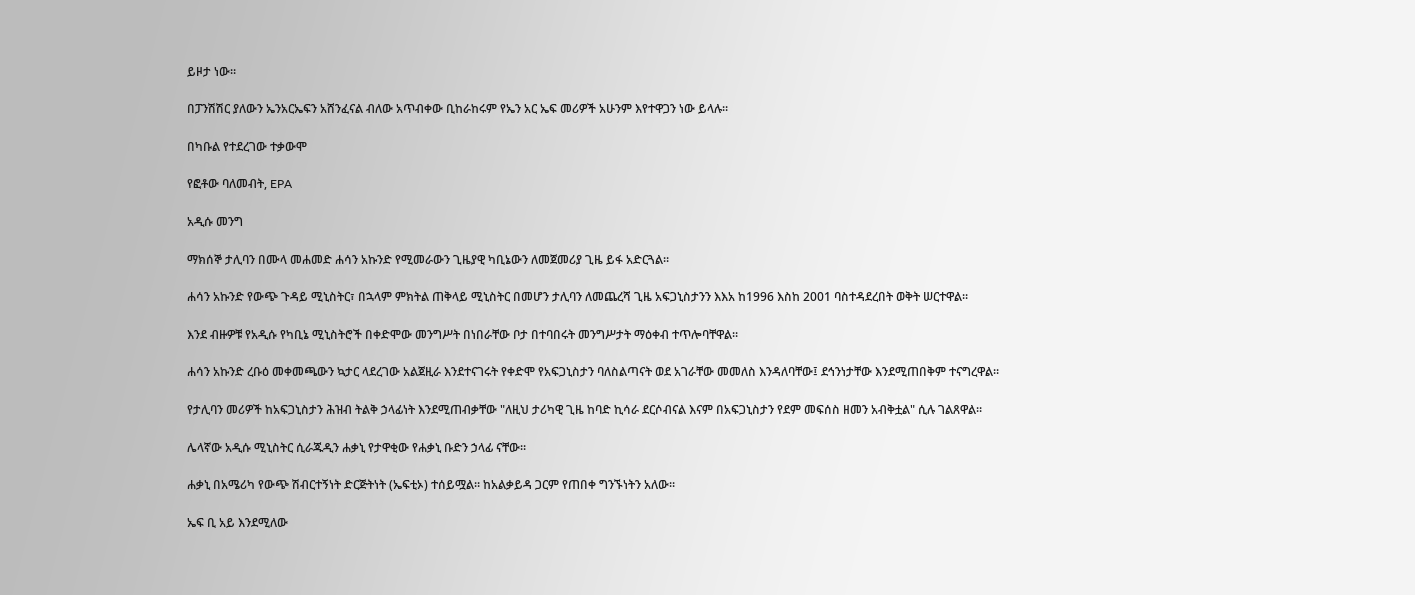ይዞታ ነው።

በፓንሽሽር ያለውን ኤንአርኤፍን አሸንፈናል ብለው አጥብቀው ቢከራከሩም የኤን አር ኤፍ መሪዎች አሁንም እየተዋጋን ነው ይላሉ።

በካቡል የተደረገው ተቃውሞ

የፎቶው ባለመብት, EPA

አዲሱ መንግ

ማክሰኞ ታሊባን በሙላ መሐመድ ሐሳን አኩንድ የሚመራውን ጊዜያዊ ካቢኔውን ለመጀመሪያ ጊዜ ይፋ አድርጓል።

ሐሳን አኩንድ የውጭ ጉዳይ ሚኒስትር፣ በኋላም ምክትል ጠቅላይ ሚኒስትር በመሆን ታሊባን ለመጨረሻ ጊዜ አፍጋኒስታንን እእአ ከ1996 እስከ 2001 ባስተዳደረበት ወቅት ሠርተዋል።

እንደ ብዙዎቹ የአዲሱ የካቢኔ ሚኒስትሮች በቀድሞው መንግሥት በነበራቸው ቦታ በተባበሩት መንግሥታት ማዕቀብ ተጥሎባቸዋል።

ሐሳን አኩንድ ረቡዕ መቀመጫውን ኳታር ላደረገው አልጀዚራ እንደተናገሩት የቀድሞ የአፍጋኒስታን ባለስልጣናት ወደ አገራቸው መመለስ እንዳለባቸው፤ ደኅንነታቸው እንደሚጠበቅም ተናግረዋል።

የታሊባን መሪዎች ከአፍጋኒስታን ሕዝብ ትልቅ ኃላፊነት እንደሚጠብቃቸው "ለዚህ ታሪካዊ ጊዜ ከባድ ኪሳራ ደርሶብናል እናም በአፍጋኒስታን የደም መፍሰስ ዘመን አብቅቷል" ሲሉ ገልጸዋል።

ሌላኛው አዲሱ ሚኒስትር ሲራጁዲን ሐቃኒ የታዋቂው የሐቃኒ ቡድን ኃላፊ ናቸው።

ሐቃኒ በአሜሪካ የውጭ ሽብርተኝነት ድርጅትነት (ኤፍቲኦ) ተሰይሟል። ከአልቃይዳ ጋርም የጠበቀ ግንኙነትን አለው።

ኤፍ ቢ አይ እንደሚለው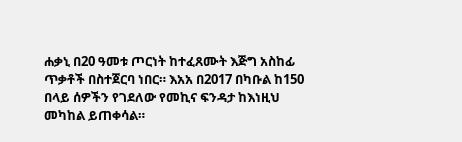ሐቃኒ በ20 ዓመቱ ጦርነት ከተፈጸሙት እጅግ አስከፊ ጥቃቶች በስተጀርባ ነበር። እአአ በ2017 በካቡል ከ150 በላይ ሰዎችን የገደለው የመኪና ፍንዳታ ከእነዚህ መካከል ይጠቀሳል።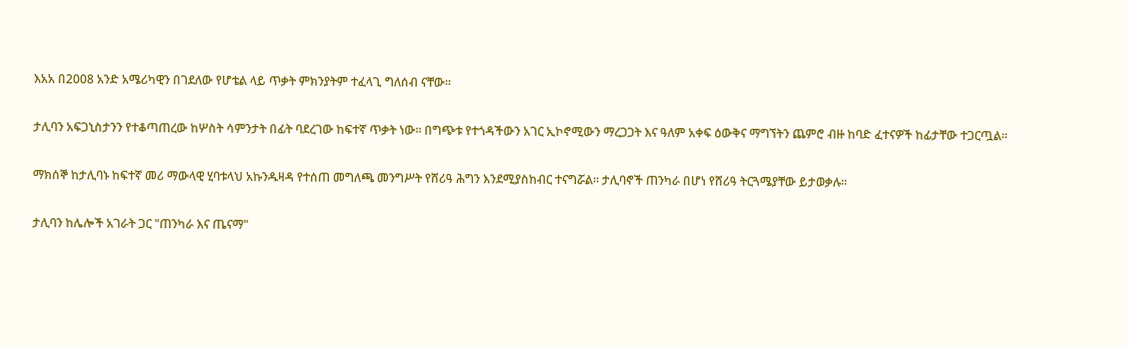እአአ በ2008 አንድ አሜሪካዊን በገደለው የሆቴል ላይ ጥቃት ምክንያትም ተፈላጊ ግለሰብ ናቸው።

ታሊባን አፍጋኒስታንን የተቆጣጠረው ከሦስት ሳምንታት በፊት ባደረገው ከፍተኛ ጥቃት ነው። በግጭቱ የተጎዳችውን አገር ኢኮኖሚውን ማረጋጋት እና ዓለም አቀፍ ዕውቅና ማግኘትን ጨምሮ ብዙ ከባድ ፈተናዎች ከፊታቸው ተጋርጧል።

ማክሰኞ ከታሊባኑ ከፍተኛ መሪ ማውላዊ ሂባቱላህ አኩንዱዛዳ የተሰጠ መግለጫ መንግሥት የሸሪዓ ሕግን እንደሚያስከብር ተናግሯል። ታሊባኖች ጠንካራ በሆነ የሸሪዓ ትርጓሜያቸው ይታወቃሉ።

ታሊባን ከሌሎች አገራት ጋር "ጠንካራ እና ጤናማ"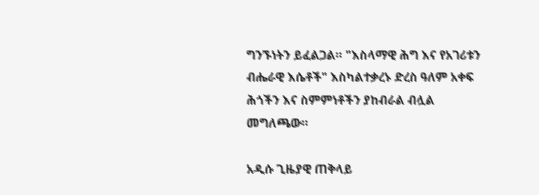ግንኙነትን ይፈልጋል። "እስላማዊ ሕግ እና የአገሪቱን ብሔራዊ እሴቶች" እስካልተቃረኑ ድረስ ዓለም አቀፍ ሕጎችን እና ስምምነቶችን ያከብራል ብሏል መግለጫው።

አዲሱ ጊዜያዊ ጠቅላይ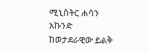ሚኒስትር ሐሳን አኩንድ ከወታደራዊው ይልቅ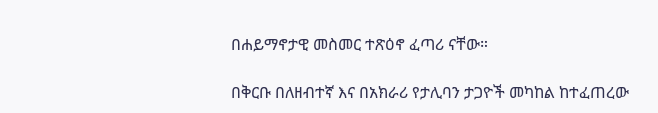በሐይማኖታዊ መስመር ተጽዕኖ ፈጣሪ ናቸው።

በቅርቡ በለዘብተኛ እና በአክራሪ የታሊባን ታጋዮች መካከል ከተፈጠረው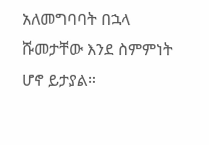አለመግባባት በኋላ ሹመታቸው እንደ ስምምነት ሆኖ ይታያል።